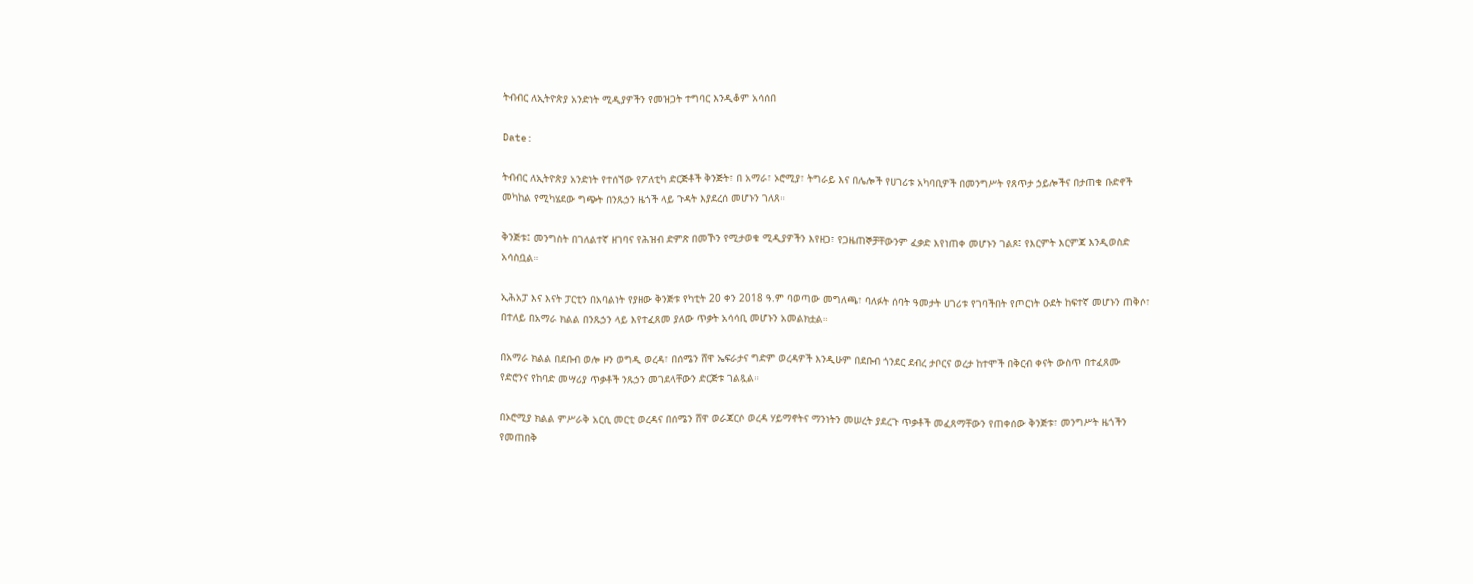ትብብር ለኢትዮጵያ አንድነት ሚዲያዎችን የመዝጋት ተግባር እንዲቆም አሳሰበ

Date:

ትብብር ለኢትዮጵያ አንድነት የተሰኘው የፖለቲካ ድርጅቶች ቅንጅት፣ በ አማራ፣ ኦሮሚያ፣ ትግራይ እና በሌሎች የሀገሪቱ አካባቢዎች በመንግሥት የጸጥታ ኃይሎችና በታጠቁ ቡድኖች መካከል የሚካሄደው ግጭት በንጹኃን ዜጎች ላይ ጉዳት እያደረሰ መሆኑን ገለጸ።

ቅንጅቱ፤ መንግስት በገለልተኛ ዘገባና የሕዝብ ድምጽ በመኾን የሚታወቁ ሚዲያዎችን እየዘጋ፣ የጋዜጠኞቻቸውንም ፈቃድ እየነጠቀ መሆኑን ገልጾ፤ የእርምት እርምጃ እንዲወስድ አሳስቧል።

ኢሕአፓ እና እናት ፓርቲን በአባልነት የያዘው ቅንጅቱ የካቲት 20 ቀን 2018 ዓ.ም ባወጣው መግለጫ፣ ባለፉት ሰባት ዓመታት ሀገሪቱ የገባችበት የጦርነት ዑደት ከፍተኛ መሆኑን ጠቅሶ፣ በተለይ በአማራ ክልል በንጹኃን ላይ እየተፈጸመ ያለው ጥቃት አሳሳቢ መሆኑን አመልክቷል።

በአማራ ክልል በደቡብ ወሎ ዞን ወግዲ ወረዳ፣ በሰሜን ሸዋ ኤፍራታና ግድም ወረዳዎች እንዲሁም በደቡብ ጎንደር ደብረ ታቦርና ወረታ ከተሞች በቅርብ ቀናት ውስጥ በተፈጸሙ የድሮንና የከባድ መሣሪያ ጥቃቶች ንጹኃን መገደላቸውን ድርጅቱ ገልጿል።

በኦሮሚያ ክልል ምሥራቅ አርሲ መርቲ ወረዳና በሰሜን ሸዋ ወራጃርሶ ወረዳ ሃይማኖትና ማንነትን መሠረት ያደረጉ ጥቃቶች መፈጸማቸውን የጠቀሰው ቅንጅቱ፣ መንግሥት ዜጎችን የመጠበቅ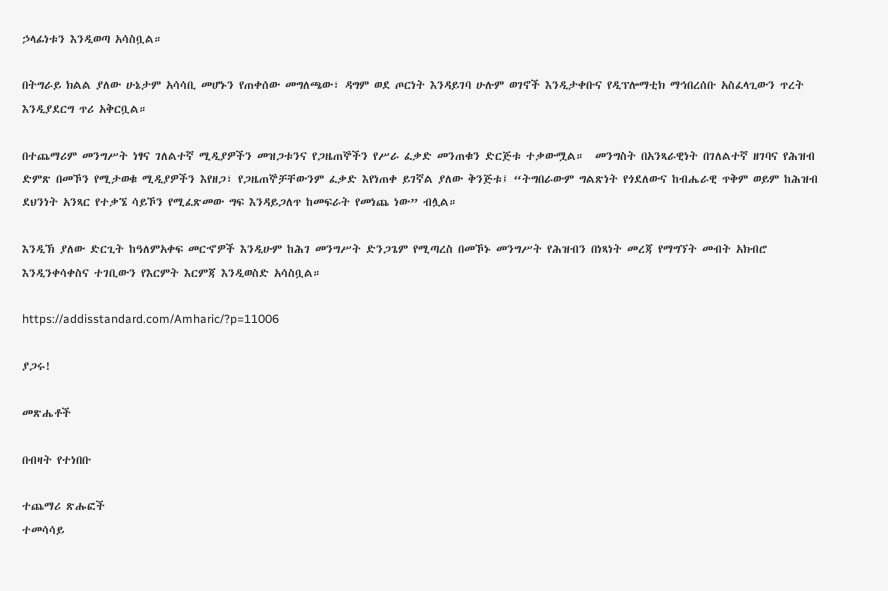ኃላፊነቱን እንዲወጣ አሳስቧል።

በትግራይ ክልል ያለው ሁኔታም አሳሳቢ መሆኑን የጠቀሰው መግለጫው፣ ዳግም ወደ ጦርነት እንዳይገባ ሁሉም ወገኖች እንዲታቀቡና የዲፕሎማቲክ ማኅበረሰቡ አስፈላጊውን ጥረት እንዲያደርግ ጥሪ አቅርቧል።

በተጨማሪም መንግሥት ነፃና ገለልተኛ ሚዲያዎችን መዝጋቱንና የጋዜጠኞችን የሥራ ፈቃድ መንጠቁን ድርጅቱ ተቃውሟል።  መንግስት በአንጻራዊነት በገለልተኛ ዘገባና የሕዝብ ድምጽ በመኾን የሚታወቁ ሚዲያዎችን እየዘጋ፣ የጋዜጠኞቻቸውንም ፈቃድ እየነጠቀ ይገኛል ያለው ቅንጅቱ፤ “ትግበራውም ግልጽነት የጎደለውና ከብሔራዊ ጥቅም ወይም ከሕዝብ ደህንነት አንጻር የተቃኜ ሳይኾን የሚፈጽመው ግፍ እንዳይጋለጥ ከመፍራት የመነጨ ነው” ብሏል።

እንዲኽ ያለው ድርጊት ከዓለምአቀፍ መርኆዎች እንዲሁም ከሕገ መንግሥት ድንጋጌም የሚጣረስ በመኾኑ መንግሥት የሕዝብን በነጻነት መረጃ የማግኘት መብት አክብሮ እንዲንቀሳቀስና ተገቢውን የእርምት እርምጃ እንዲወስድ አሳስቧል።

https://addisstandard.com/Amharic/?p=11006

ያጋሩ!

መጽሔቶች

በብዛት የተነበቡ

ተጨማሪ ጽሑፎች
ተመሳሳይ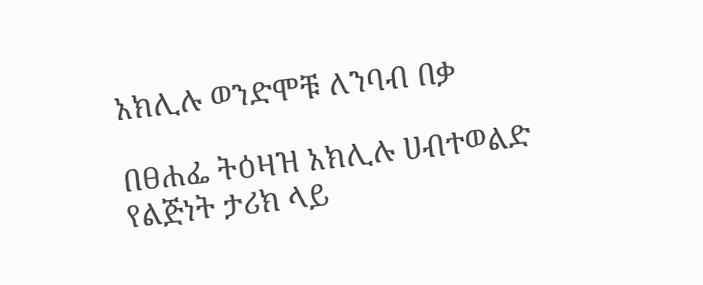አክሊሉ ወንድሞቹ ለንባብ በቃ

በፀሐፌ ትዕዛዝ አክሊሉ ሀብተወልድ የልጅነት ታሪክ ላይ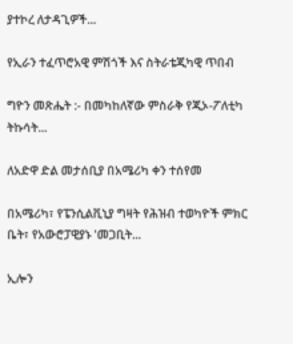ያተኮረ ለታዳጊዎች...

የኢራን ተፈጥሮአዊ ምሽጎች እና ስትራቴጂካዊ ጥበብ

ግዮን መጽሔት :- በመካከለኛው ምስራቅ የጂኦ-ፖለቲካ ትኩሳት...

ለአድዋ ድል መታሰቢያ በአሜሪካ ቀን ተሰየመ

በአሜሪካ፣ የፔንሲልቪኒያ ግዛት የሕዝብ ተወካዮች ምክር ቤት፣ የአውሮፓዊያኑ 'መጋቢት...

ኢሎን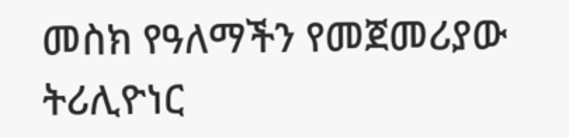መስክ የዓለማችን የመጀመሪያው ትሪሊዮነር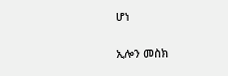ሆነ

ኢሎን መስክ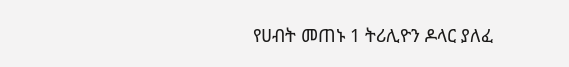የሀብት መጠኑ 1 ትሪሊዮን ዶላር ያለፈ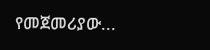የመጀመሪያው...